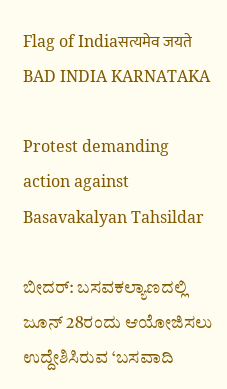Flag of Indiaसत्यमेव जयते
BAD INDIA KARNATAKA

Protest demanding action against Basavakalyan Tahsildar

ಬೀದರ್: ಬಸವಕಲ್ಯಾಣದಲ್ಲಿ ಜೂನ್ 28ರಂದು ಆಯೋಜಿಸಲು ಉದ್ದೇಶಿಸಿರುವ ‘ಬಸವಾದಿ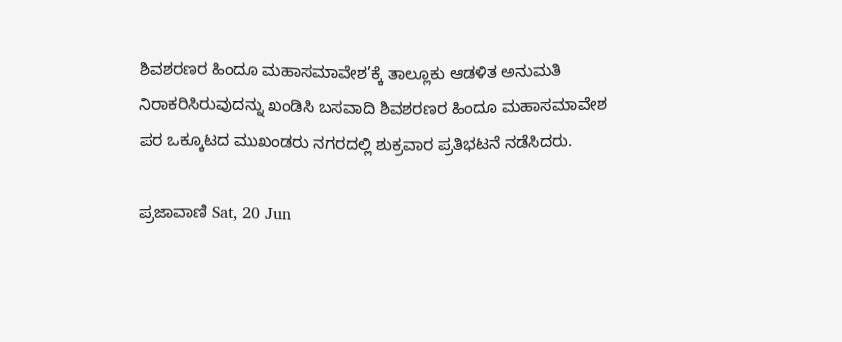ಶಿವಶರಣರ ಹಿಂದೂ ಮಹಾಸಮಾವೇಶ’ಕ್ಕೆ ತಾಲ್ಲೂಕು ಆಡಳಿತ ಅನುಮತಿ ನಿರಾಕರಿಸಿರುವುದನ್ನು ಖಂಡಿಸಿ ಬಸವಾದಿ ಶಿವಶರಣರ ಹಿಂದೂ ಮಹಾಸಮಾವೇಶ ಪರ ಒಕ್ಕೂಟದ ಮುಖಂಡರು ನಗರದಲ್ಲಿ ಶುಕ್ರವಾರ ಪ್ರತಿಭಟನೆ ನಡೆಸಿದರು.

ಪ್ರಜಾವಾಣಿ Sat, 20 Jun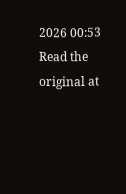2026 00:53
Read the original at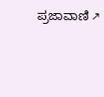ಪ್ರಜಾವಾಣಿ ↗